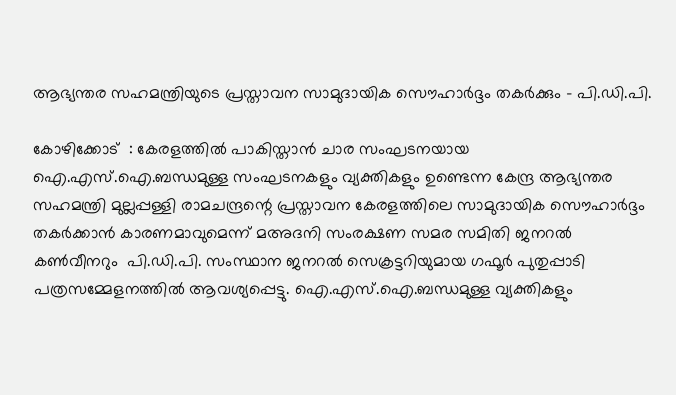ആഭ്യന്തര സഹമന്ത്രിയുടെ പ്രസ്താവന സാമുദായിക സൌഹാര്‍ദ്ദം തകര്‍ക്കും - പി.ഡി.പി.

കോഴിക്കോട്  : കേരളത്തില്‍ പാകിസ്താന്‍ ചാര സംഘടനയായ ഐ.എസ്.ഐ.ബന്ധമുള്ള സംഘടനകളും വ്യക്തികളും ഉണ്ടെന്ന കേന്ദ്ര ആഭ്യന്തര സഹമന്ത്രി മുല്ലപ്പള്ളി രാമചന്ദ്രന്റെ പ്രസ്താവന കേരളത്തിലെ സാമുദായിക സൌഹാര്‍ദ്ദം തകര്‍ക്കാന്‍ കാരണമാവുമെന്ന് മഅദനി സംരക്ഷണ സമര സമിതി ജനറല്‍ കണ്‍വീനറും  പി.ഡി.പി. സംസ്ഥാന ജനറല്‍ സെക്രട്ടറിയുമായ ഗഫൂര്‍ പുതുപ്പാടി പത്രസമ്മേളനത്തില്‍ ആവശ്യപ്പെട്ടു. ഐ.എസ്.ഐ.ബന്ധമുള്ള വ്യക്തികളും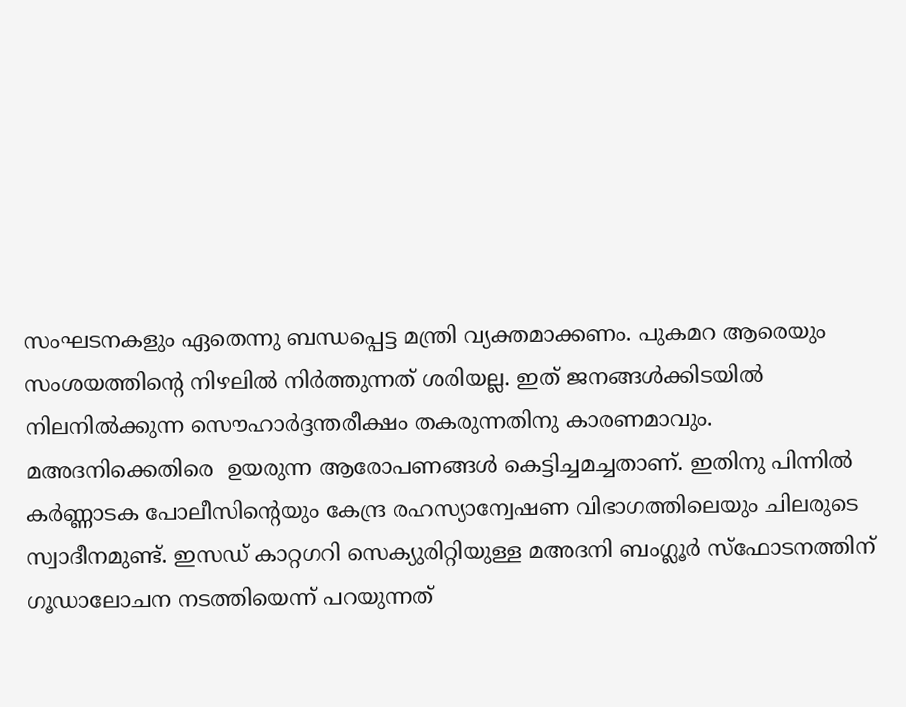സംഘടനകളും ഏതെന്നു ബന്ധപ്പെട്ട മന്ത്രി വ്യക്തമാക്കണം. പുകമറ ആരെയും സംശയത്തിന്റെ നിഴലില്‍ നിര്‍ത്തുന്നത് ശരിയല്ല. ഇത് ജനങ്ങള്‍ക്കിടയില്‍ നിലനില്‍ക്കുന്ന സൌഹാര്‍ദ്ദന്തരീക്ഷം തകരുന്നതിനു കാരണമാവും. മഅദനിക്കെതിരെ  ഉയരുന്ന ആരോപണങ്ങള്‍ കെട്ടിച്ചമച്ചതാണ്. ഇതിനു പിന്നില്‍ കര്‍ണ്ണാടക പോലീസിന്റെയും കേന്ദ്ര രഹസ്യാന്വേഷണ വിഭാഗത്തിലെയും ചിലരുടെ സ്വാദീനമുണ്ട്. ഇസഡ് കാറ്റഗറി സെക്യുരിറ്റിയുള്ള മഅദനി ബംഗ്ലൂര്‍ സ്ഫോടനത്തിന് ഗൂഡാലോചന നടത്തിയെന്ന് പറയുന്നത്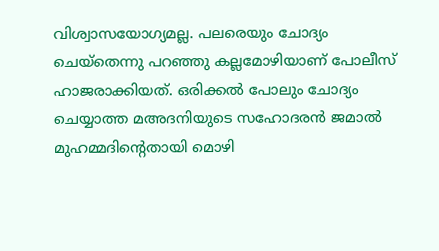വിശ്വാസയോഗ്യമല്ല. പലരെയും ചോദ്യം ചെയ്തെന്നു പറഞ്ഞു കല്ലമോഴിയാണ് പോലീസ് ഹാജരാക്കിയത്. ഒരിക്കല്‍ പോലും ചോദ്യം ചെയ്യാത്ത മഅദനിയുടെ സഹോദരന്‍ ജമാല്‍ മുഹമ്മദിന്റെതായി മൊഴി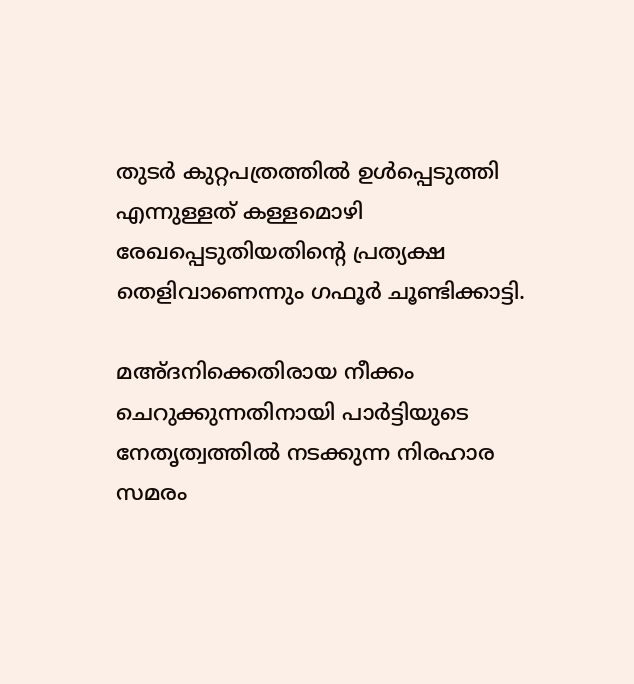തുടര്‍ കുറ്റപത്രത്തില്‍ ഉള്‍പ്പെടുത്തി എന്നുള്ളത് കള്ളമൊഴി രേഖപ്പെടുതിയതിന്റെ പ്രത്യക്ഷ തെളിവാണെന്നും ഗഫൂര്‍ ചൂണ്ടിക്കാട്ടി.

മഅ്ദനിക്കെതിരായ നീക്കം ചെറുക്കുന്നതിനായി പാര്‍ട്ടിയുടെ നേതൃത്വത്തില്‍ നടക്കുന്ന നിരഹാര സമരം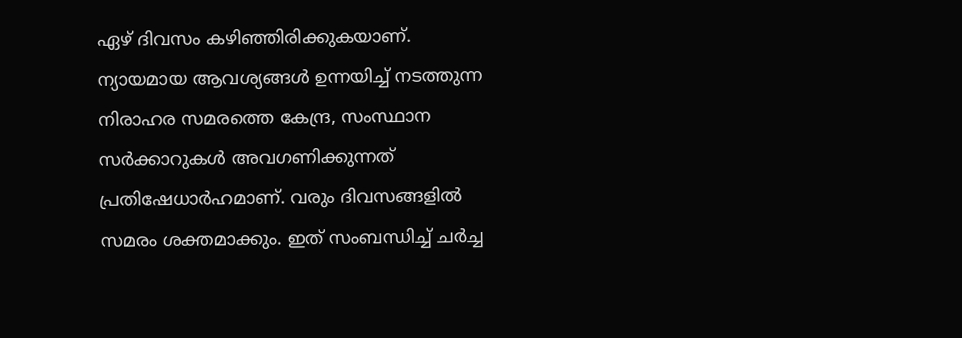ഏഴ് ദിവസം കഴിഞ്ഞിരിക്കുകയാണ്. ന്യായമായ ആവശ്യങ്ങള്‍ ഉന്നയിച്ച് നടത്തുന്ന നിരാഹര സമരത്തെ കേന്ദ്ര, സംസ്ഥാന സര്‍ക്കാറുകള്‍ അവഗണിക്കുന്നത് പ്രതിഷേധാര്‍ഹമാണ്. വരും ദിവസങ്ങളില്‍ സമരം ശക്തമാക്കും. ഇത് സംബന്ധിച്ച് ചര്‍ച്ച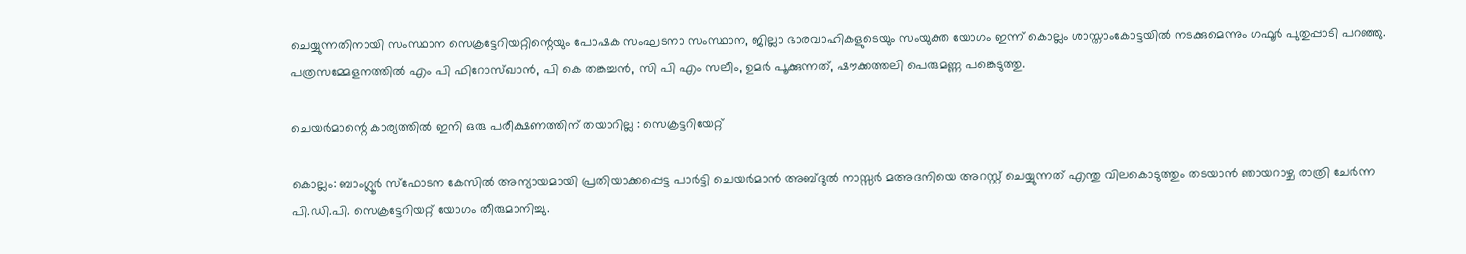ചെയ്യുന്നതിനായി സംസ്ഥാന സെക്രട്ടേറിയറ്റിന്റെയും പോഷക സംഘടനാ സംസ്ഥാന, ജില്ലാ ഭാരവാഹികളുടെയും സംയുക്ത യോഗം ഇന്ന് കൊല്ലം ശാസ്താംകോട്ടയില്‍ നടക്കുമെന്നും ഗഫൂര്‍ പുതുപ്പാടി പറഞ്ഞു. പത്രസമ്മേളനത്തില്‍ എം പി ഫിറോസ്ഖാന്‍, പി കെ തങ്കച്ചന്‍, സി പി എം സലീം, ഉമര്‍ പൂക്കുന്നത്, ഷൗക്കത്തലി പെരുമണ്ണ പങ്കെടുത്തു.

ചെയര്‍മാന്റെ കാര്യത്തില്‍ ഇനി ഒരു പരീക്ഷണത്തിന്‌ തയാറില്ല : സെക്രട്ടറിയേറ്റ്

കൊല്ലം: ബാംഗ്ലൂര്‍ സ്‌ഫോടന കേസില്‍ അന്യായമായി പ്രതിയാക്കപ്പെട്ട പാര്‍ട്ടി ചെയര്‍മാന്‍ അബ്ദുല്‍ നാസ്സര്‍ മഅദനിയെ അറസ്റ്റ് ചെയ്യുന്നത് എന്തു വിലകൊടുത്തും തടയാന്‍ ഞായറാഴ്ച രാത്രി ചേര്‍ന്ന പി.ഡി.പി. സെക്രട്ടേറിയറ്റ് യോഗം തീരുമാനിച്ചു.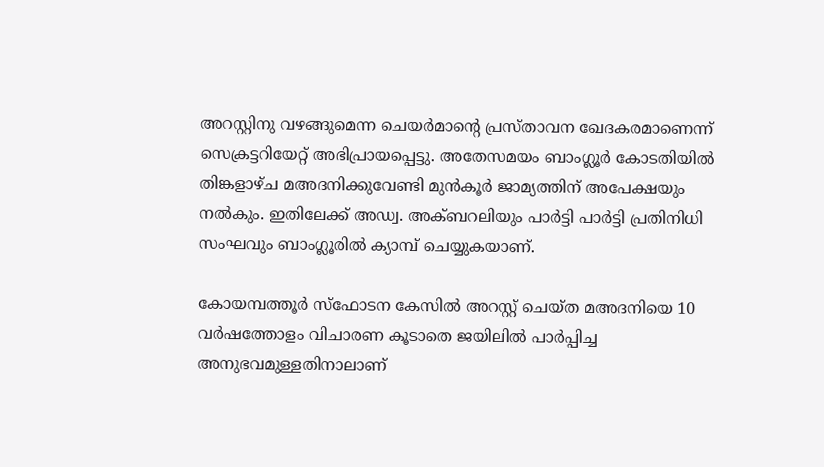അറസ്റ്റിനു വഴങ്ങുമെന്ന ചെയര്‍മാന്റെ പ്രസ്താവന ഖേദകരമാണെന്ന് സെക്രട്ടറിയേറ്റ് അഭിപ്രായപ്പെട്ടു. അതേസമയം ബാംഗ്ലൂര്‍ കോടതിയില്‍ തിങ്കളാഴ്ച മഅദനിക്കുവേണ്ടി മുന്‍കൂര്‍ ജാമ്യത്തിന് അപേക്ഷയും നല്‍കും. ഇതിലേക്ക് അഡ്വ. അക്ബറലിയും പാര്‍ട്ടി പാര്‍ട്ടി പ്രതിനിധി സംഘവും ബാംഗ്ലൂരില്‍ ക്യാമ്പ് ചെയ്യുകയാണ്.

കോയമ്പത്തൂര്‍ സ്‌ഫോടന കേസില്‍ അറസ്റ്റ് ചെയ്ത മഅദനിയെ 10 വര്‍ഷത്തോളം വിചാരണ കൂടാതെ ജയിലില്‍ പാര്‍പ്പിച്ച അനുഭവമുള്ളതിനാലാണ്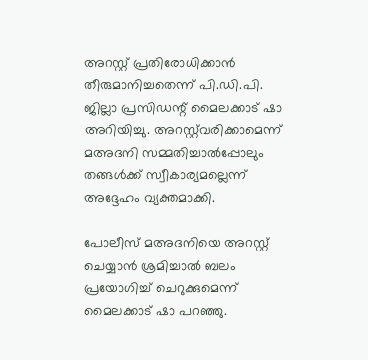അറസ്റ്റ് പ്രതിരോധിക്കാന്‍ തീരുമാനിച്ചതെന്ന് പി.ഡി.പി. ജില്ലാ പ്രസിഡന്റ് മൈലക്കാട് ഷാ അറിയിച്ചു. അറസ്റ്റ്‌വരിക്കാമെന്ന് മഅദനി സമ്മതിച്ചാല്‍പ്പോലും തങ്ങള്‍ക്ക് സ്വീകാര്യമല്ലെന്ന് അദ്ദേഹം വ്യക്തമാക്കി.

പോലീസ് മഅദനിയെ അറസ്റ്റ് ചെയ്യാന്‍ ശ്രമിച്ചാല്‍ ബലം പ്രയോഗിച്ച് ചെറുക്കുമെന്ന് മൈലക്കാട് ഷാ പറഞ്ഞു.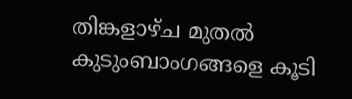തിങ്കളാഴ്ച മുതല്‍ കുടുംബാംഗങ്ങളെ കൂടി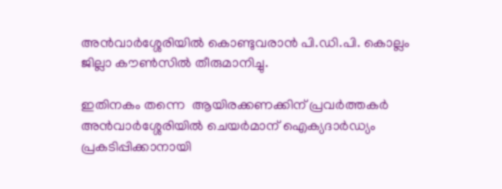അന്‍വാര്‍ശ്ശേരിയില്‍ കൊണ്ടുവരാന്‍ പി.ഡി.പി. കൊല്ലം ജില്ലാ കൗണ്‍സില്‍ തീരുമാനിച്ചു.

ഇതിനകം തന്നെ  ആയിരക്കണക്കിന് പ്രവര്‍ത്തകര്‍ അന്‍വാര്‍ശ്ശേരിയില്‍ ചെയര്‍മാന് ഐക്യദാര്‍ഡ്യം പ്രകടിപ്പിക്കാനായി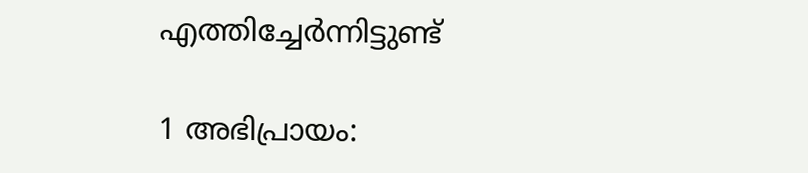എത്തിച്ചേര്‍ന്നിട്ടുണ്ട്

1 അഭിപ്രായം: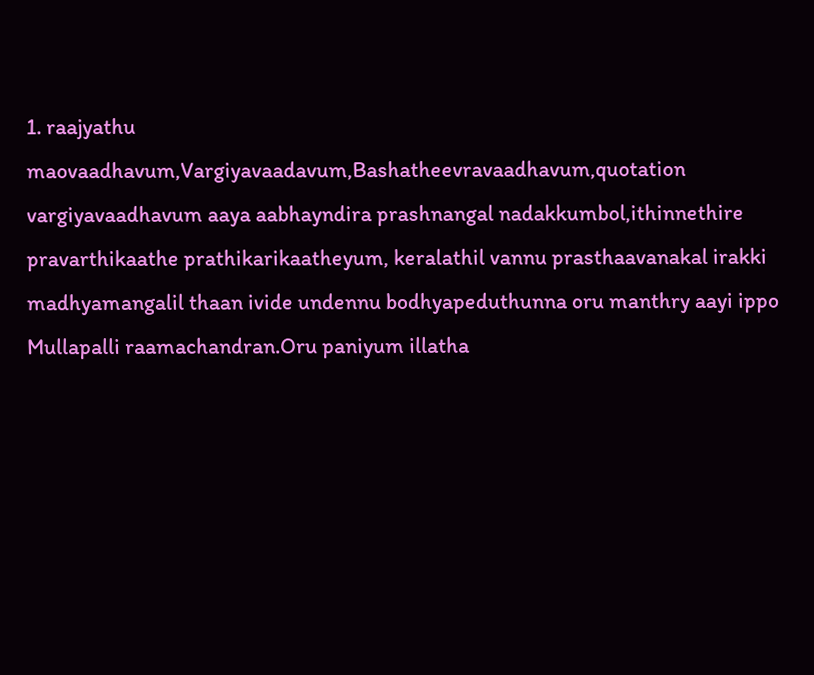1. raajyathu maovaadhavum,Vargiyavaadavum,Bashatheevravaadhavum,quotation vargiyavaadhavum aaya aabhayndira prashnangal nadakkumbol,ithinnethire pravarthikaathe prathikarikaatheyum, keralathil vannu prasthaavanakal irakki madhyamangalil thaan ivide undennu bodhyapeduthunna oru manthry aayi ippo Mullapalli raamachandran.Oru paniyum illatha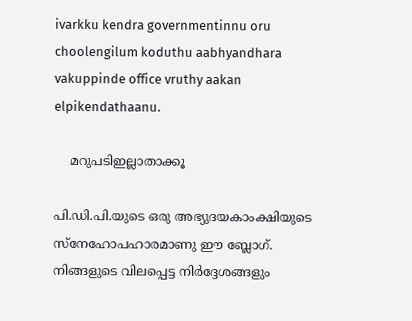ivarkku kendra governmentinnu oru choolengilum koduthu aabhyandhara vakuppinde office vruthy aakan elpikendathaanu.

    മറുപടിഇല്ലാതാക്കൂ

പി.ഡി.പി.യുടെ ഒരു അഭ്യുദയകാംക്ഷിയുടെ സ്നേഹോപഹാരമാണു ഈ ബ്ലോഗ്. നിങ്ങളുടെ വിലപ്പെട്ട നിര്‍ദ്ദേശങ്ങളും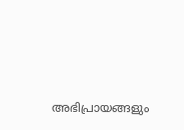അഭിപ്രായങ്ങളും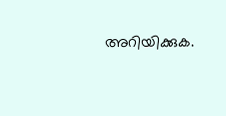അറിയിക്കുക.